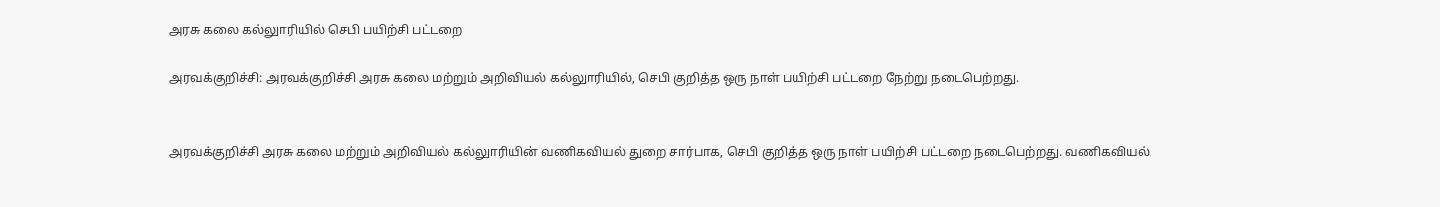அரசு கலை கல்லுாரியில் செபி பயிற்சி பட்டறை

அரவக்குறிச்சி: அரவக்குறிச்சி அரசு கலை மற்றும் அறிவியல் கல்லுாரியில், செபி குறித்த ஒரு நாள் பயிற்சி பட்டறை நேற்று நடைபெற்றது.


அரவக்குறிச்சி அரசு கலை மற்றும் அறிவியல் கல்லுாரியின் வணிகவியல் துறை சார்பாக, செபி குறித்த ஒரு நாள் பயிற்சி பட்டறை நடைபெற்றது. வணிகவியல்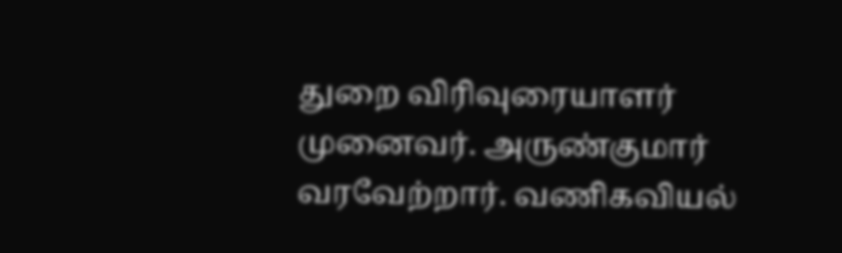துறை விரிவுரையாளர் முனைவர். அருண்குமார் வரவேற்றார். வணிகவியல்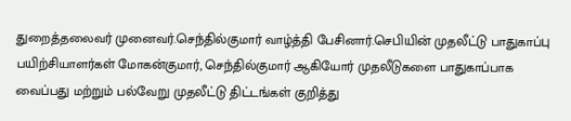துறைத்தலைவர் முனைவர்.செந்தில்குமார் வாழ்த்தி பேசினார்.செபியின் முதலீட்டு பாதுகாப்பு பயிற்சியாளர்கள் மோகன்குமார், செந்தில்குமார் ஆகியோர் முதலீடுகளை பாதுகாப்பாக வைப்பது மற்றும் பல்வேறு முதலீட்டு திட்டங்கள் குறித்து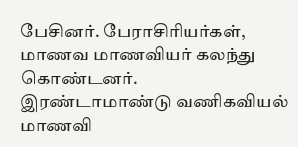பேசினர். பேராசிரியர்கள், மாணவ மாணவியர் கலந்து கொண்டனர்.
இரண்டாமாண்டு வணிகவியல் மாணவி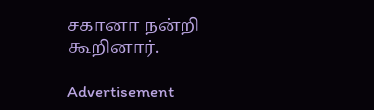சகானா நன்றி கூறினார்.

Advertisement